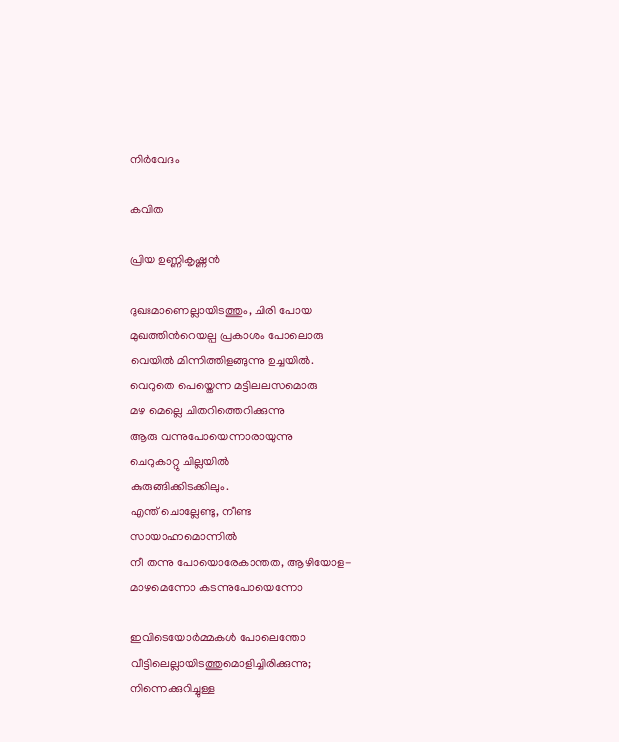നിർവേദം

കവിത

പ്രിയ ഉണ്ണികൃഷ്ണൻ

ദുഖഃമാണെല്ലായിടത്തും, ചിരി പോയ
മുഖത്തിന്‍റെയല്പ പ്രകാശം പോലൊരു
വെയിൽ മിന്നിത്തിളങ്ങുന്നു ഉച്ചയിൽ.
വെറുതെ പെയ്തെന്ന മട്ടിലലസമൊരു
മഴ മെല്ലെ ചിതറിത്തെറിക്കുന്നു
ആരു വന്നുപോയെന്നാരായുന്നു
ചെറുകാറ്റു ചില്ലയിൽ
കുരുങ്ങിക്കിടക്കിലും.
എന്ത് ചൊല്ലേണ്ടു, നീണ്ട
സായാഹ്നമൊന്നിൽ
നീ തന്നു പോയൊരേകാന്തത, ആഴിയോള-
മാഴമെന്നോ കടന്നുപോയെന്നോ

ഇവിടെയോർമ്മകൾ പോലെന്തോ
വീട്ടിലെല്ലായിടത്തുമൊളിച്ചിരിക്കുന്നു;
നിന്നെക്കുറിച്ചുള്ള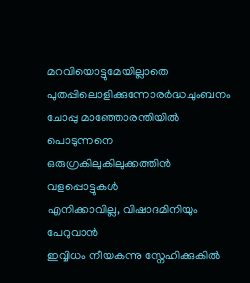മറവിയൊട്ടുമേയില്ലാതെ
പുതപ്പിലൊളിക്കുന്നോരർദ്ധചുംബനം
ചോപ്പു മാഞ്ഞോരന്തിയിൽ പൊടുന്നനെ
ഒരുഗ്രകിലുകിലുക്കത്തിൻ വളപ്പൊട്ടുകൾ
എനിക്കാവില്ല, വിഷാദമിനിയും പേറുവാൻ
ഇവ്വിധം നീയകന്നു സ്നേഹിക്കുകിൽ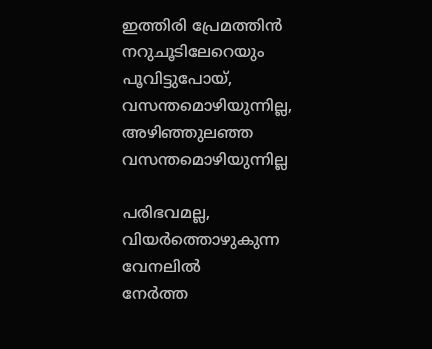ഇത്തിരി പ്രേമത്തിൻ നറുചൂടിലേറെയും
പൂവിട്ടുപോയ്, വസന്തമൊഴിയുന്നില്ല,
അഴിഞ്ഞുലഞ്ഞ വസന്തമൊഴിയുന്നില്ല

പരിഭവമല്ല, വിയർത്തൊഴുകുന്ന വേനലിൽ
നേർത്ത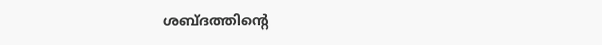ശബ്ദത്തിന്‍റെ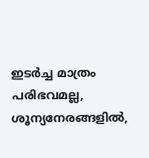ഇടർച്ച മാത്രം
പരിഭവമല്ല, ശൂന്യനേരങ്ങളിൽ,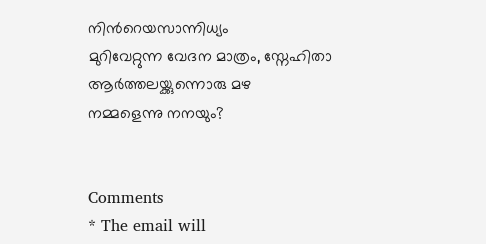നിന്‍റെയസാന്നിധ്യം
മുറിവേറ്റുന്ന വേദന മാത്രം, സ്നേഹിതാ
ആർത്തലയ്ക്കുന്നൊരു മഴ
നമ്മളെന്നു നനയും?


Comments
* The email will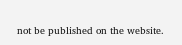not be published on the website.